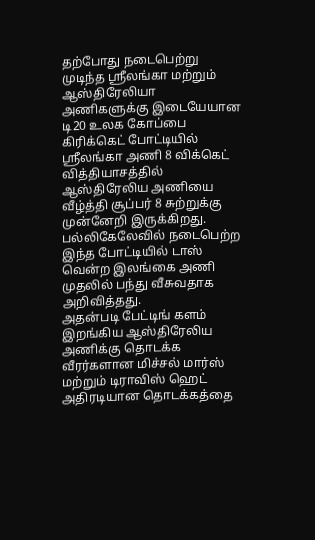தற்போது நடைபெற்று முடிந்த ஸ்ரீலங்கா மற்றும் ஆஸ்திரேலியா அணிகளுக்கு இடையேயான டி20 உலக கோப்பை கிரிக்கெட் போட்டியில் ஸ்ரீலங்கா அணி 8 விக்கெட் வித்தியாசத்தில் ஆஸ்திரேலிய அணியை வீழ்த்தி சூப்பர் 8 சுற்றுக்கு முன்னேறி இருக்கிறது. பல்லிகேலேவில் நடைபெற்ற இந்த போட்டியில் டாஸ் வென்ற இலங்கை அணி முதலில் பந்து வீசுவதாக அறிவித்தது.
அதன்படி பேட்டிங் களம் இறங்கிய ஆஸ்திரேலிய அணிக்கு தொடக்க வீரர்களான மிச்சல் மார்ஸ் மற்றும் டிராவிஸ் ஹெட் அதிரடியான தொடக்கத்தை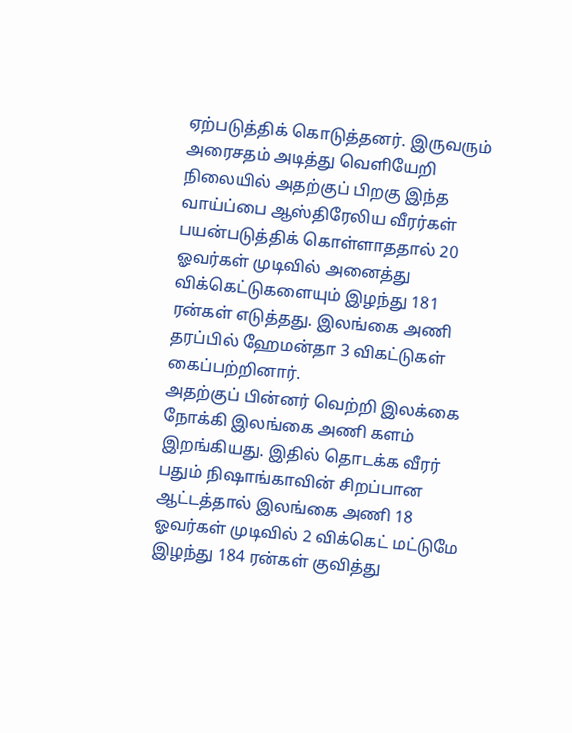ஏற்படுத்திக் கொடுத்தனர். இருவரும் அரைசதம் அடித்து வெளியேறி நிலையில் அதற்குப் பிறகு இந்த வாய்ப்பை ஆஸ்திரேலிய வீரர்கள் பயன்படுத்திக் கொள்ளாததால் 20 ஓவர்கள் முடிவில் அனைத்து விக்கெட்டுகளையும் இழந்து 181 ரன்கள் எடுத்தது. இலங்கை அணி தரப்பில் ஹேமன்தா 3 விகட்டுகள் கைப்பற்றினார்.
அதற்குப் பின்னர் வெற்றி இலக்கை நோக்கி இலங்கை அணி களம் இறங்கியது. இதில் தொடக்க வீரர் பதும் நிஷாங்காவின் சிறப்பான ஆட்டத்தால் இலங்கை அணி 18 ஓவர்கள் முடிவில் 2 விக்கெட் மட்டுமே இழந்து 184 ரன்கள் குவித்து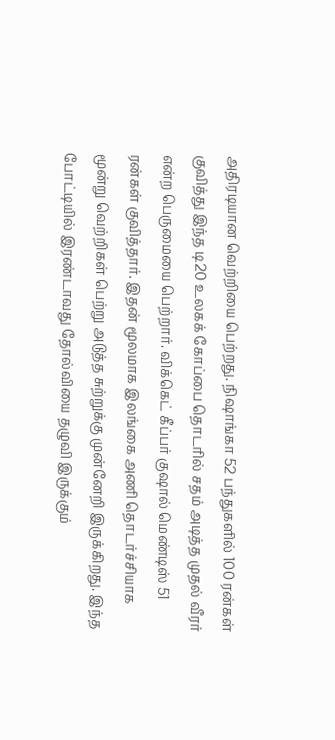அதிரடியான வெற்றியை பெற்றது. நிஷாங்கா 52 பந்துகளில் 100 ரன்கள் குவித்து இந்த டி20 உலகக் கோப்பை தொடரில் சதம் அடித்த முதல் வீரர் என்ற பெருமையை பெற்றார். விக்கெட் கீப்பர் குஷால் மெண்டிஸ் 51 ரன்கள் குவித்தார். இதன் மூலமாக இலங்கை அணி தொடர்ச்சியாக மூன்று வெற்றிகள் பெற்று அடுத்த சுற்றுக்கு முன்னேறி இருக்கிறது. இந்த போட்டியில் இரண்டாவது தோல்வியை தழுவி இருக்கும்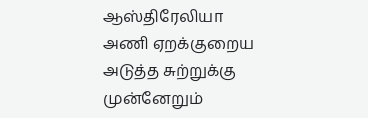ஆஸ்திரேலியா அணி ஏறக்குறைய அடுத்த சுற்றுக்கு முன்னேறும்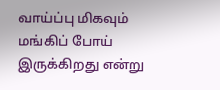வாய்ப்பு மிகவும் மங்கிப் போய் இருக்கிறது என்று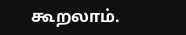கூறலாம்.